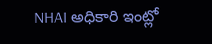NHAI అధికారి ఇంట్లో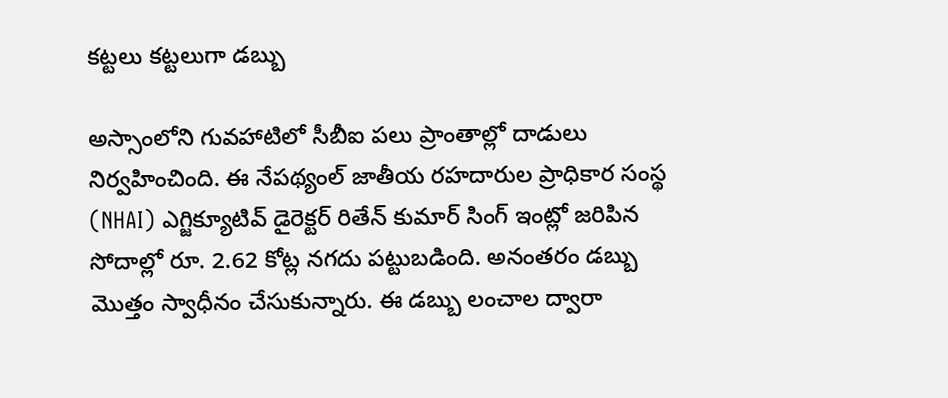కట్టలు కట్టలుగా డబ్బు

అస్సాంలోని గువహాటిలో సీబీఐ పలు ప్రాంతాల్లో దాడులు నిర్వహించింది. ఈ నేపథ్యంల్ జాతీయ రహదారుల ప్రాధికార సంస్థ (NHAI) ఎగ్జిక్యూటివ్ డైరెక్టర్ రితేన్ కుమార్ సింగ్ ఇంట్లో జరిపిన సోదాల్లో రూ. 2.62 కోట్ల నగదు పట్టుబడింది. అనంతరం డబ్బు మొత్తం స్వాధీనం చేసుకున్నారు. ఈ డబ్బు లంచాల ద్వారా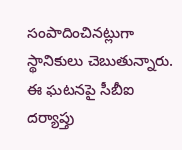సంపాదించినట్లుగా స్థానికులు చెబుతున్నారు. ఈ ఘటనపై సీబీఐ దర్యాప్తు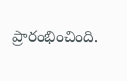ప్రారంభించింది.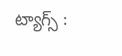ట్యాగ్స్ :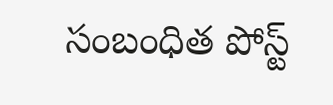సంబంధిత పోస్ట్